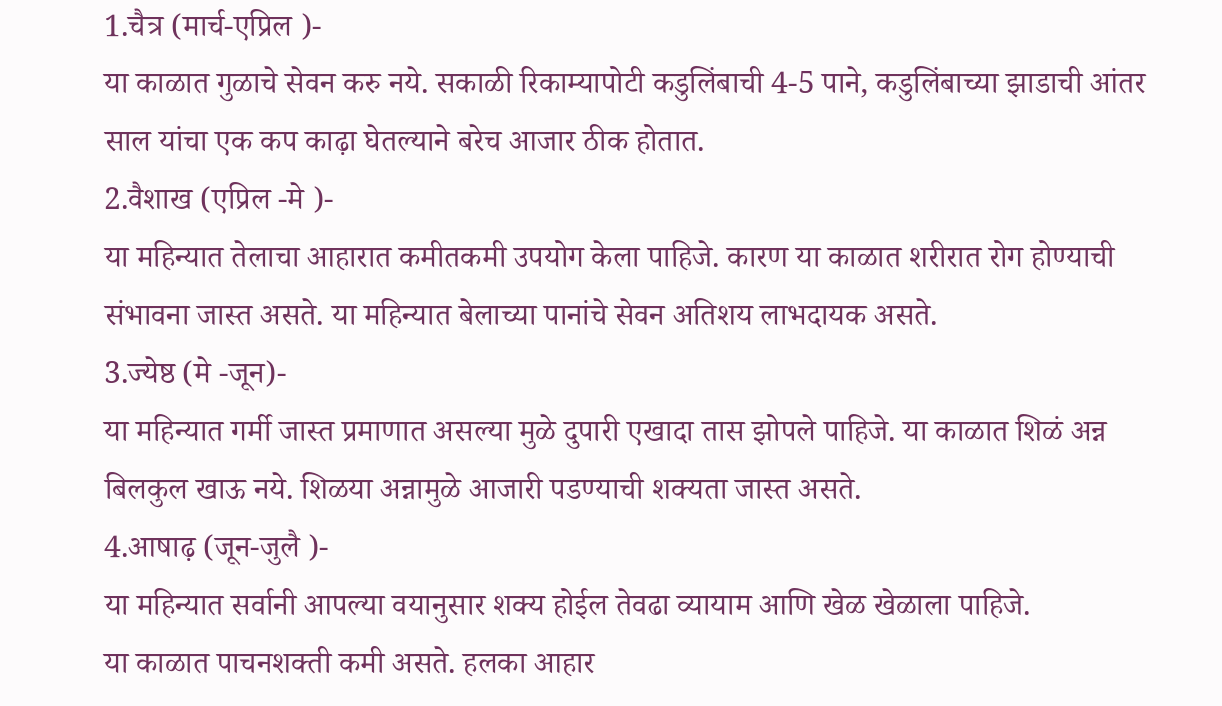1.चैत्र (मार्च-एप्रिल )-
या काळात गुळाचे सेवन करु नये. सकाळी रिकाम्यापोटी कडुलिंबाची 4-5 पाने, कडुलिंबाच्या झाडाची आंतर साल यांचा एक कप काढ़ा घेतल्याने बरेच आजार ठीक होतात.
2.वैशाख (एप्रिल -मे )-
या महिन्यात तेलाचा आहारात कमीतकमी उपयोग केला पाहिजे. कारण या काळात शरीरात रोग होण्याची संभावना जास्त असते. या महिन्यात बेलाच्या पानांचे सेवन अतिशय लाभदायक असते.
3.ज्येष्ठ (मे -जून)-
या महिन्यात गर्मी जास्त प्रमाणात असल्या मुळे दुपारी एखादा तास झोपले पाहिजे. या काळात शिळं अन्न बिलकुल खाऊ नये. शिळया अन्नामुळे आजारी पडण्याची शक्यता जास्त असते.
4.आषाढ़ (जून-जुलै )-
या महिन्यात सर्वानी आपल्या वयानुसार शक्य होईल तेवढा व्यायाम आणि खेळ खेळाला पाहिजे.
या काळात पाचनशक्ती कमी असते. हलका आहार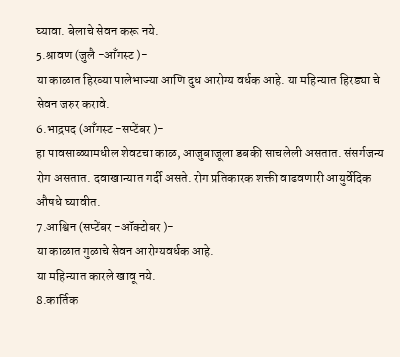घ्यावा. बेलाचे सेवन करू नये.
5.श्रावण (जुलै -आँगस्ट )-
या काळात हिरव्या पालेभाज्या आणि दुध आरोग्य वर्धक आहे. या महिन्यात हिरड्या चे सेवन जरुर करावे.
6.भाद्रपद (आँगस्ट -सप्टेंबर )-
हा पावसाळ्यामधील शेवटचा काळ, आजुबाजूला डबकी साचलेली असतात. संसर्गजन्य रोग असतात. दवाखान्यात गर्दी असते. रोग प्रतिकारक शक्ती वाढवणारी आयुर्वेदिक औषधे घ्यावीत.
7.आश्विन (सप्टेंबर -ऑक्टोबर )-
या काळात गुळाचे सेवन आरोग्यवर्धक आहे.
या महिन्यात कारले खावू नये.
8.कार्तिक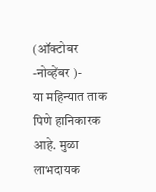(ऑक्टोबर -नोव्हेंबर )-
या महिन्यात ताक पिणे हानिकारक आहे. मुळा लाभदायक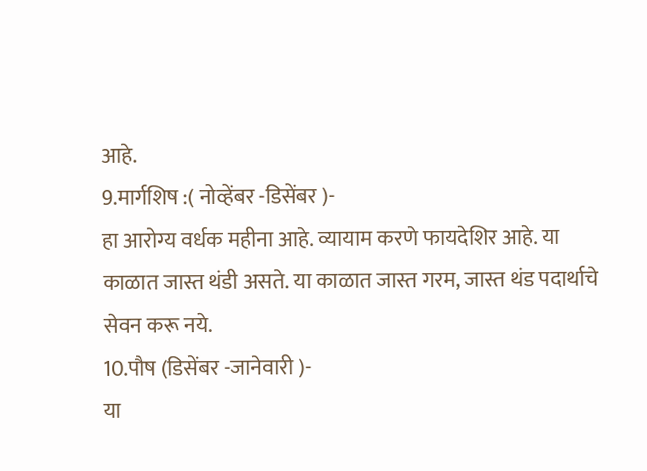आहे.
9.मार्गशिष :( नोव्हेंबर -डिसेंबर )-
हा आरोग्य वर्धक महीना आहे. व्यायाम करणे फायदेशिर आहे. या काळात जास्त थंडी असते. या काळात जास्त गरम, जास्त थंड पदार्थाचे सेवन करू नये.
10.पौष (डिसेंबर -जानेवारी )-
या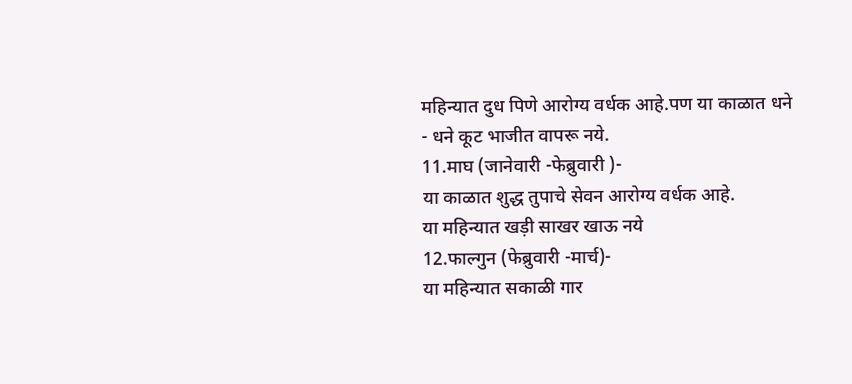महिन्यात दुध पिणे आरोग्य वर्धक आहे.पण या काळात धने - धने कूट भाजीत वापरू नये.
11.माघ (जानेवारी -फेब्रुवारी )-
या काळात शुद्ध तुपाचे सेवन आरोग्य वर्धक आहे.
या महिन्यात खड़ी साखर खाऊ नये
12.फाल्गुन (फेब्रुवारी -मार्च)-
या महिन्यात सकाळी गार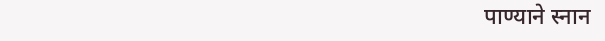पाण्याने स्नान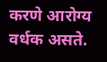करणे आरोग्य वर्धक असते.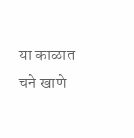या काळात चने खाणे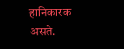हानिकारक असते.